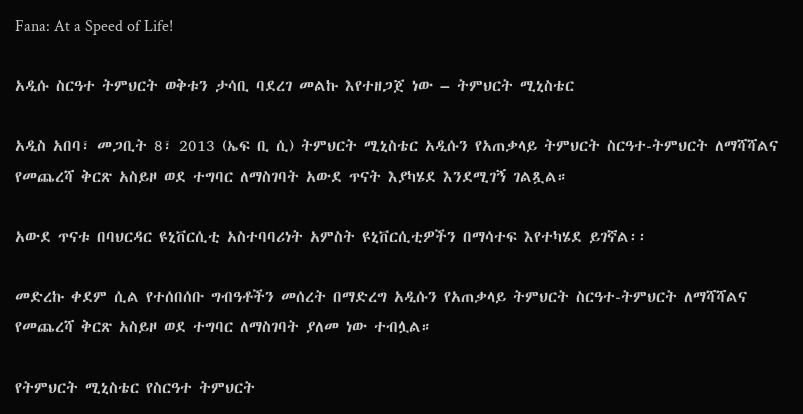Fana: At a Speed of Life!

አዲሱ ስርዓተ ትምህርት ወቅቱን ታሳቢ ባደረገ መልኩ እየተዘጋጀ ነው – ትምህርት ሚኒስቴር

አዲስ አበባ፣ መጋቢት 8፣ 2013 (ኤፍ ቢ ሲ) ትምህርት ሚኒስቴር አዲሱን የአጠቃላይ ትምህርት ስርዓተ-ትምህርት ለማሻሻልና የመጨረሻ ቅርጽ አስይዞ ወደ ተግባር ለማስገባት አውደ ጥናት እያካሄደ እንደሚገኝ ገልጿል።

አውደ ጥናቱ በባህርዳር ዩኒቨርሲቲ አስተባባሪነት አምስት ዩኒቨርሲቲዎችን በማሳተፍ እየተካሄደ ይገኛል፡፡

መድረኩ ቀደም ሲል የተሰበሰቡ ግብዓቶችን መሰረት በማድረግ አዲሱን የአጠቃላይ ትምህርት ስርዓተ-ትምህርት ለማሻሻልና የመጨረሻ ቅርጽ አስይዞ ወደ ተግባር ለማስገባት ያለመ ነው ተብሏል።

የትምህርት ሚኒስቴር የስርዓተ ትምህርት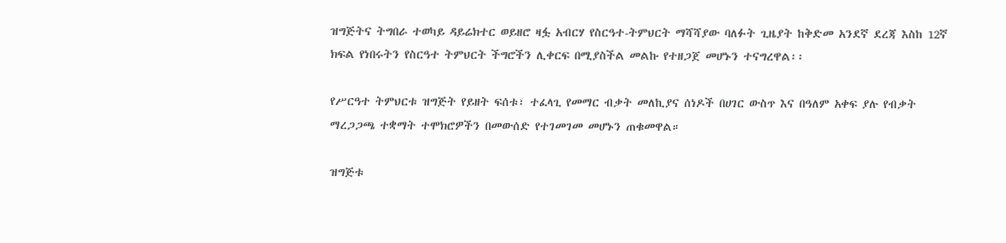ዝግጅትና ትግበራ ተወካይ ዳይሬክተር ወይዘሮ ዛፏ አብርሃ የስርዓተ-ትምህርት ማሻሻያው ባለፉት ጊዜያት ከቅድመ አንደኛ ደረጃ እስከ 12ኛ ክፍል የነበሩትን የስርዓተ ትምህርት ችግሮችን ሊቀርፍ በሚያስችል መልኩ የተዘጋጀ መሆኑን ተናግረዋል፡፡

የሥርዓተ ትምህርቱ ዝግጅት የይዘት ፍሰቱ፣ ተፈላጊ የመማር ብቃት መለኪያና ሰነዶች በሀገር ውስጥ እና በዓለም አቀፍ ያሉ የብቃት ማረጋጋጫ ተቋማት ተሞክሮዎችን በመውሰድ የተገመገመ መሆኑን ጠቁመዋል።

ዝግጅቱ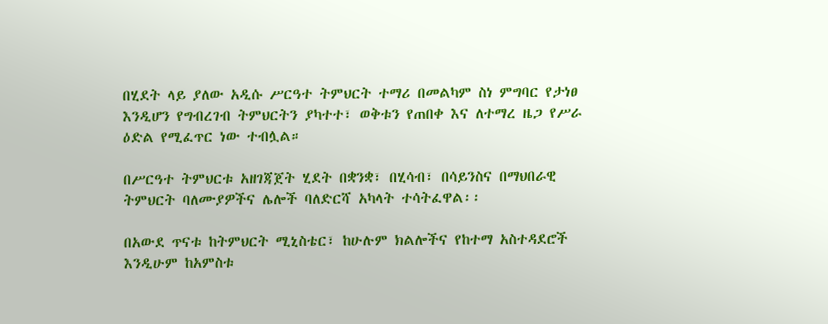በሂደት ላይ ያለው አዲሱ ሥርዓተ ትምህርት ተማሪ በመልካም ስነ ምግባር የታነፀ እንዲሆን የግብረገብ ትምህርትን ያካተተ፣ ወቅቱን የጠበቀ እና ለተማረ ዜጋ የሥራ ዕድል የሚፈጥር ነው ተብሏል።

በሥርዓተ ትምህርቱ አዘገጃጀት ሂደት በቋንቋ፣ በሂሳብ፣ በሳይንስና በማህበራዊ ትምህርት ባለሙያዎችና ሌሎች ባለድርሻ አካላት ተሳትፈዋል፡፡

በአውደ ጥናቱ ከትምህርት ሚኒስቴር፣ ከሁሉም ክልሎችና የከተማ አስተዳደሮች እንዲሁም ከአምስቱ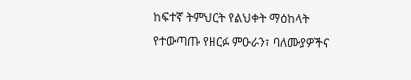ከፍተኛ ትምህርት የልህቀት ማዕከላት የተውጣጡ የዘርፉ ምዑራን፣ ባለሙያዎችና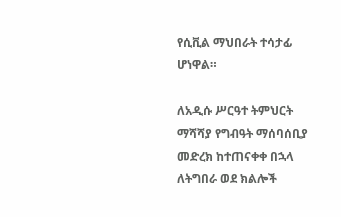የሲቪል ማህበራት ተሳታፊ ሆነዋል።

ለአዲሱ ሥርዓተ ትምህርት ማሻሻያ የግብዓት ማሰባሰቢያ መድረክ ከተጠናቀቀ በኋላ ለትግበራ ወደ ክልሎች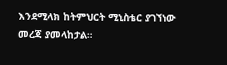እንደሚላክ ከትምህርት ሚኒስቴር ያገኘነው መረጃ ያመላከታል።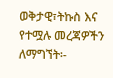ወቅታዊ፣ትኩስ እና የተሟሉ መረጃዎችን ለማግኘት፡-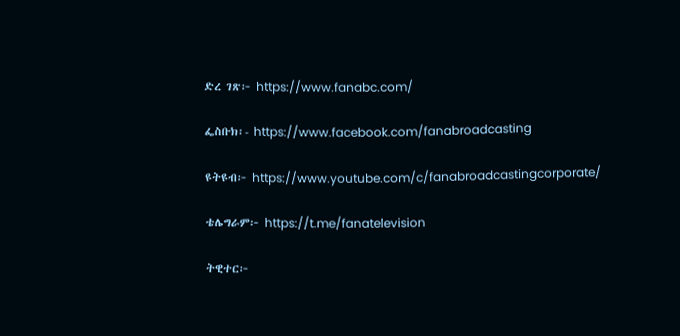ድረ ገጽ፦ https://www.fanabc.com/

ፌስቡክ፡- https://www.facebook.com/fanabroadcasting

ዩትዩብ፦ https://www.youtube.com/c/fanabroadcastingcorporate/

ቴሌግራም፦ https://t.me/fanatelevision

ትዊተር፦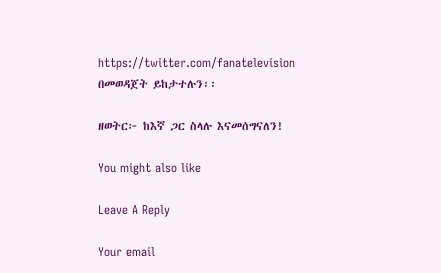https://twitter.com/fanatelevision በመወዳጀት ይከታተሉን፡፡

ዘወትር፦ ከእኛ ጋር ስላሉ እናመሰግናለን!

You might also like

Leave A Reply

Your email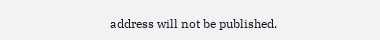address will not be published.